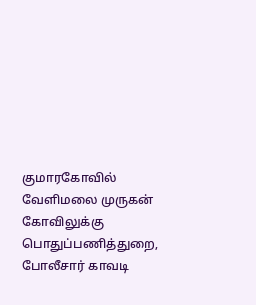குமாரகோவில் வேளிமலை முருகன் கோவிலுக்கு பொதுப்பணித்துறை, போலீசார் காவடி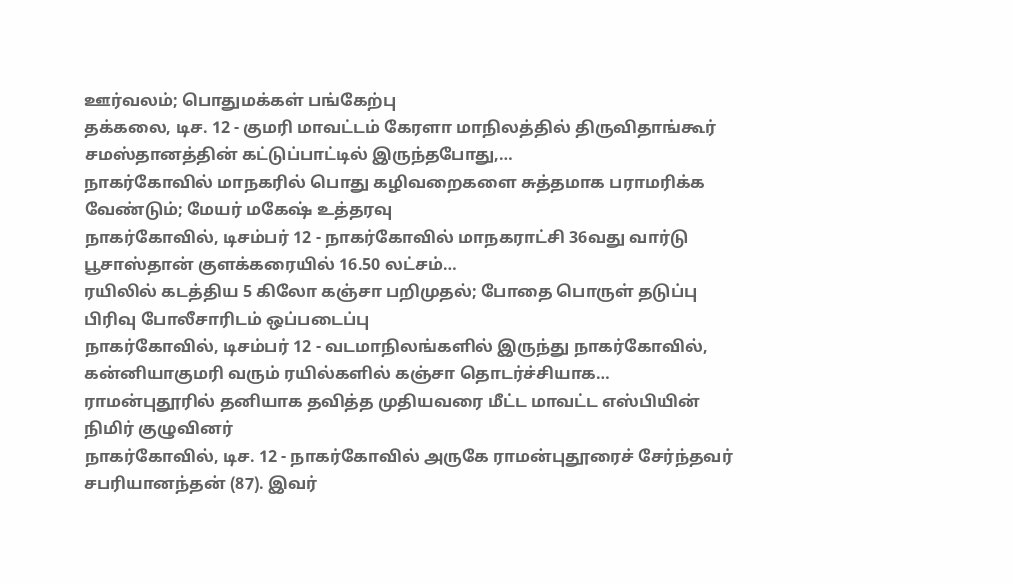ஊர்வலம்; பொதுமக்கள் பங்கேற்பு
தக்கலை, டிச. 12 - குமரி மாவட்டம் கேரளா மாநிலத்தில் திருவிதாங்கூர் சமஸ்தானத்தின் கட்டுப்பாட்டில் இருந்தபோது,…
நாகர்கோவில் மாநகரில் பொது கழிவறைகளை சுத்தமாக பராமரிக்க வேண்டும்; மேயர் மகேஷ் உத்தரவு
நாகர்கோவில், டிசம்பர் 12 - நாகர்கோவில் மாநகராட்சி 36வது வார்டு பூசாஸ்தான் குளக்கரையில் 16.50 லட்சம்…
ரயிலில் கடத்திய 5 கிலோ கஞ்சா பறிமுதல்; போதை பொருள் தடுப்பு பிரிவு போலீசாரிடம் ஒப்படைப்பு
நாகர்கோவில், டிசம்பர் 12 - வடமாநிலங்களில் இருந்து நாகர்கோவில், கன்னியாகுமரி வரும் ரயில்களில் கஞ்சா தொடர்ச்சியாக…
ராமன்புதூரில் தனியாக தவித்த முதியவரை மீட்ட மாவட்ட எஸ்பியின் நிமிர் குழுவினர்
நாகர்கோவில், டிச. 12 - நாகர்கோவில் அருகே ராமன்புதூரைச் சேர்ந்தவர் சபரியானந்தன் (87). இவர்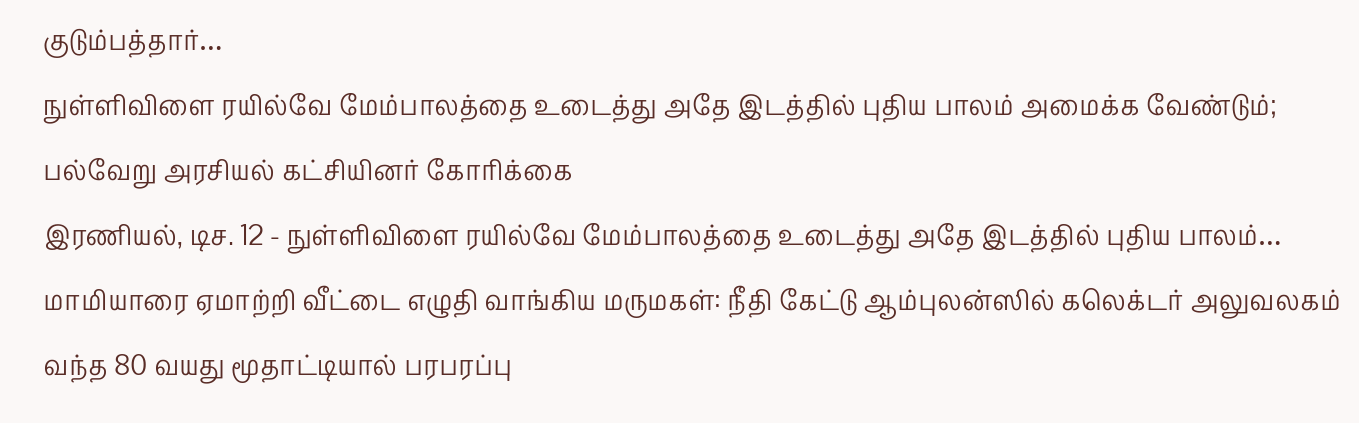குடும்பத்தார்…
நுள்ளிவிளை ரயில்வே மேம்பாலத்தை உடைத்து அதே இடத்தில் புதிய பாலம் அமைக்க வேண்டும்; பல்வேறு அரசியல் கட்சியினர் கோரிக்கை
இரணியல், டிச. 12 - நுள்ளிவிளை ரயில்வே மேம்பாலத்தை உடைத்து அதே இடத்தில் புதிய பாலம்…
மாமியாரை ஏமாற்றி வீட்டை எழுதி வாங்கிய மருமகள்: நீதி கேட்டு ஆம்புலன்ஸில் கலெக்டர் அலுவலகம் வந்த 80 வயது மூதாட்டியால் பரபரப்பு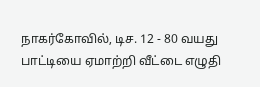நாகர்கோவில், டிச. 12 - 80 வயது பாட்டியை ஏமாற்றி வீட்டை எழுதி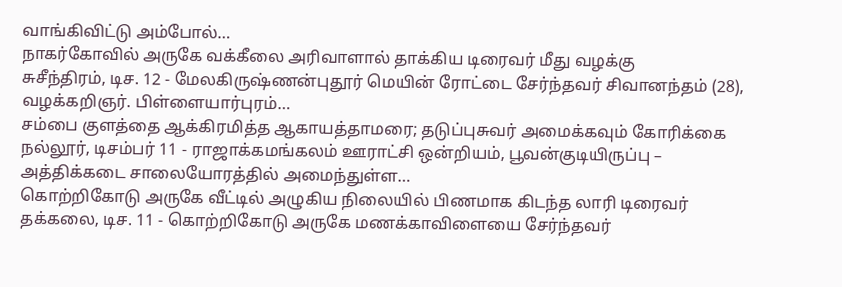வாங்கிவிட்டு அம்போல்…
நாகர்கோவில் அருகே வக்கீலை அரிவாளால் தாக்கிய டிரைவர் மீது வழக்கு
சுசீந்திரம், டிச. 12 - மேலகிருஷ்ணன்புதூர் மெயின் ரோட்டை சேர்ந்தவர் சிவானந்தம் (28), வழக்கறிஞர். பிள்ளையார்புரம்…
சம்பை குளத்தை ஆக்கிரமித்த ஆகாயத்தாமரை; தடுப்புசுவர் அமைக்கவும் கோரிக்கை
நல்லூர், டிசம்பர் 11 - ராஜாக்கமங்கலம் ஊராட்சி ஒன்றியம், பூவன்குடியிருப்பு – அத்திக்கடை சாலையோரத்தில் அமைந்துள்ள…
கொற்றிகோடு அருகே வீட்டில் அழுகிய நிலையில் பிணமாக கிடந்த லாரி டிரைவர்
தக்கலை, டிச. 11 - கொற்றிகோடு அருகே மணக்காவிளையை சேர்ந்தவர்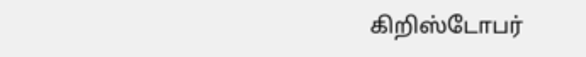கிறிஸ்டோபர்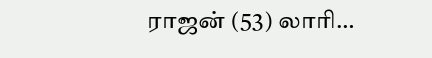ராஜன் (53) லாரி…